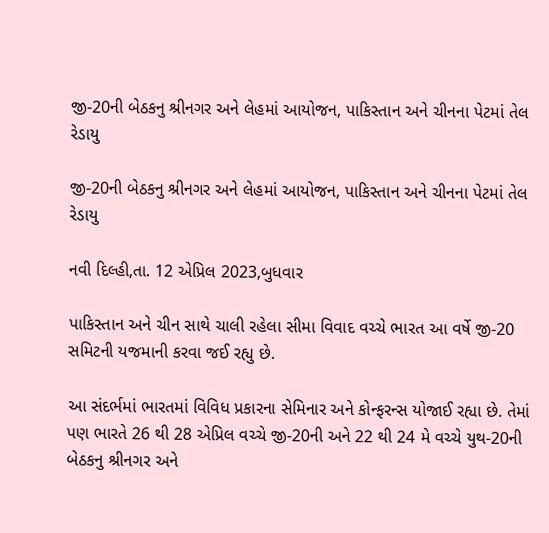જી-20ની બેઠકનુ શ્રીનગર અને લેહમાં આયોજન, પાકિસ્તાન અને ચીનના પેટમાં તેલ રેડાયુ

જી-20ની બેઠકનુ શ્રીનગર અને લેહમાં આયોજન, પાકિસ્તાન અને ચીનના પેટમાં તેલ રેડાયુ

નવી દિલ્હી,તા. 12 એપ્રિલ 2023,બુધવાર

પાકિસ્તાન અને ચીન સાથે ચાલી રહેલા સીમા વિવાદ વચ્ચે ભારત આ વર્ષે જી-20 સમિટની યજમાની કરવા જઈ રહ્યુ છે.

આ સંદર્ભમાં ભારતમાં વિવિધ પ્રકારના સેમિનાર અને કોન્ફરન્સ યોજાઈ રહ્યા છે. તેમાં પણ ભારતે 26 થી 28 એપ્રિલ વચ્ચે જી-20ની અને 22 થી 24 મે વચ્ચે યુથ-20ની બેઠકનુ શ્રીનગર અને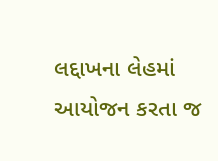લદ્દાખના લેહમાં આયોજન કરતા જ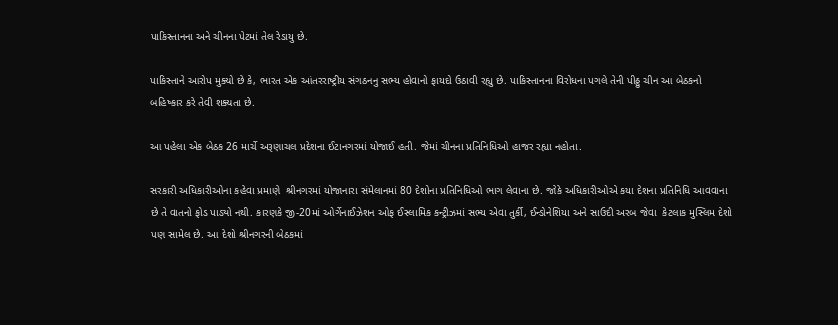પાકિસ્તાનના અને ચીનના પેટમાં તેલ રેડાયુ છે.

પાકિસ્તાને આરોપ મુક્યો છે કે, ભારત એક આંતરરાષ્ટ્રીય સંગઠનનુ સભ્ય હોવાનો ફાયદો ઉઠાવી રહ્યુ છે. પાકિસ્તાનના વિરોધના પગલે તેની પીઠ્ઠુ ચીન આ બેઠકનો બહિષ્કાર કરે તેવી શક્યતા છે.

આ પહેલા એક બેઠક 26 માર્ચે અરૂણાચલ પ્રદેશના ઈટાનગરમાં યોજાઈ હતી. જેમાં ચીનના પ્રતિનિધિઓ હાજર રહ્યા નહોતા.

સરકારી અધિકારીઓના કહેવા પ્રમાણે  શ્રીનગરમાં યોજાનારા સંમેલાનમાં 80 દેશોના પ્રતિનિધિઓ ભાગ લેવાના છે. જોકે અધિકારીઓએ કયા દેશના પ્રતિનિધિ આવવાના છે તે વાતનો ફોડ પાડ્યો નથી. કારણકે જી-20માં ઓર્ગેનાઈઝેશન ઓફ ઈસ્લામિક કન્ટ્રીઝમાં સભ્ય એવા તુર્કી, ઈન્ડોનેશિયા અને સાઉદી અરબ જેવા  કેટલાક મુસ્લિમ દેશો પણ સામેલ છે. આ દેશો શ્રીનગરની બેઠકમાં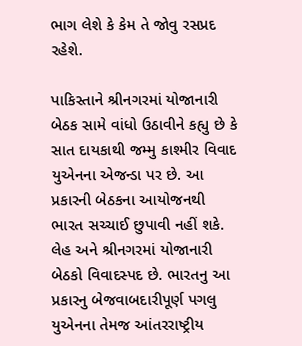ભાગ લેશે કે કેમ તે જોવુ રસપ્રદ રહેશે.

પાકિસ્તાને શ્રીનગરમાં યોજાનારી બેઠક સામે વાંધો ઉઠાવીને કહ્યુ છે કે સાત દાયકાથી જમ્મુ કાશ્મીર વિવાદ યુએનના એજન્ડા પર છે. આ પ્રકારની બેઠકના આયોજનથી ભારત સચ્ચાઈ છુપાવી નહીં શકે. લેહ અને શ્રીનગરમાં યોજાનારી બેઠકો વિવાદસ્પદ છે. ભારતનુ આ પ્રકારનુ બેજવાબદારીપૂર્ણ પગલુ યુએનના તેમજ આંતરરાષ્ટ્રીય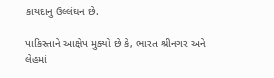કાયદાનુ ઉલ્લંઘન છે.

પાકિસ્તાને આક્ષેપ મુક્યો છે કે, ભારત શ્રીનગર અને લેહમાં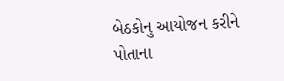બેઠકોનુ આયોજન કરીને પોતાના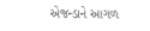એજન્ડાને આગળ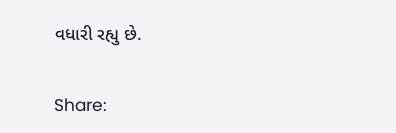વધારી રહ્યુ છે.

Share: